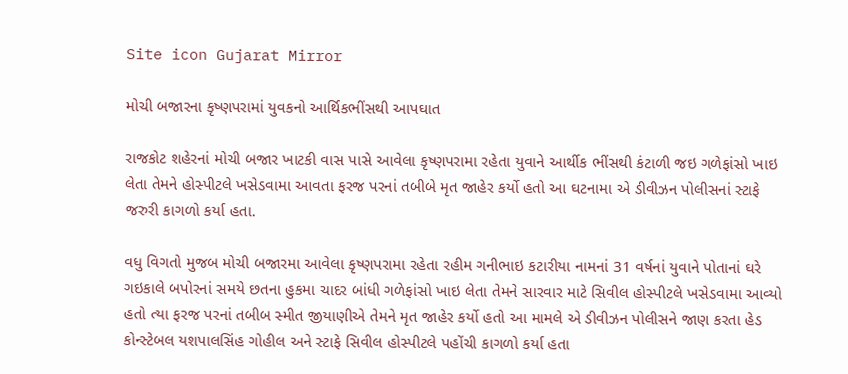Site icon Gujarat Mirror

મોચી બજારના કૃષ્ણપરામાં યુવકનો આર્થિકભીંસથી આપઘાત

રાજકોટ શહેરનાં મોચી બજાર ખાટકી વાસ પાસે આવેલા કૃષ્ણપરામા રહેતા યુવાને આર્થીક ભીંસથી કંટાળી જઇ ગળેફાંસો ખાઇ લેતા તેમને હોસ્પીટલે ખસેડવામા આવતા ફરજ પરનાં તબીબે મૃત જાહેર કર્યો હતો આ ઘટનામા એ ડીવીઝન પોલીસનાં સ્ટાફે જરુરી કાગળો કર્યા હતા.

વધુ વિગતો મુજબ મોચી બજારમા આવેલા કૃષ્ણપરામા રહેતા રહીમ ગનીભાઇ કટારીયા નામનાં 31 વર્ષનાં યુવાને પોતાનાં ઘરે ગઇકાલે બપોરનાં સમયે છતના હુકમા ચાદર બાંધી ગળેફાંસો ખાઇ લેતા તેમને સારવાર માટે સિવીલ હોસ્પીટલે ખસેડવામા આવ્યો હતો ત્યા ફરજ પરનાં તબીબ સ્મીત જીયાણીએ તેમને મૃત જાહેર કર્યો હતો આ મામલે એ ડીવીઝન પોલીસને જાણ કરતા હેડ કોન્સ્ટેબલ યશપાલસિંહ ગોહીલ અને સ્ટાફે સિવીલ હોસ્પીટલે પહોંચી કાગળો કર્યા હતા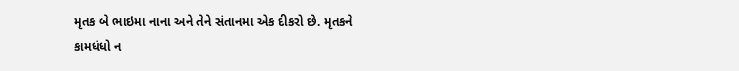મૃતક બે ભાઇમા નાના અને તેને સંતાનમા એક દીકરો છે. મૃતકને કામધંધો ન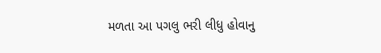મળતા આ પગલુ ભરી લીધુ હોવાનુ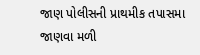જાણ પોલીસની પ્રાથમીક તપાસમા જાણવા મળી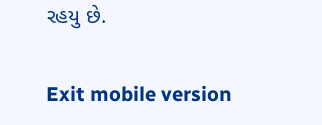રહયુ છે.

Exit mobile version